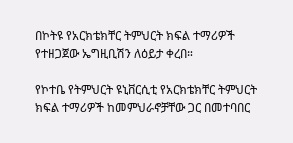በኮትዩ የአርክቴክቸር ትምህርት ክፍል ተማሪዎች የተዘጋጀው ኤግዚቢሽን ለዕይታ ቀረበ።

የኮተቤ የትምህርት ዩኒቨርሲቲ የአርክቴክቸር ትምህርት ክፍል ተማሪዎች ከመምህራኖቻቸው ጋር በመተባበር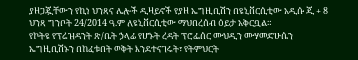ያዘጋጇቸውን የኪነ ህንጻና ሌሎች ዲዛይኖች የያዘ ኤግዚቢሽን በዩኒቨርሲቲው አዲሱ ጂ + 8 ህንጻ ግንቦት 24/2014 ዓ.ም ለዩኒቨርሲቲው ማህበረሰብ ዕይታ አቅርቧል።
የኮትዩ የፕሬዝዳንት ጽ/ቤት ኃላፊ የሆኑት ረዳት ፕሮፌሰር ሙህዲን ሙሃመድሁሴን ኤግዚቢሽኑን በከፈቱበት ወቅት እንደተናገሩት፣ የትምህርት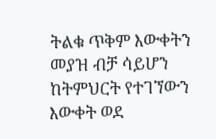ትልቁ ጥቅም እውቀትን መያዝ ብቻ ሳይሆን ከትምህርት የተገኘውን እውቀት ወደ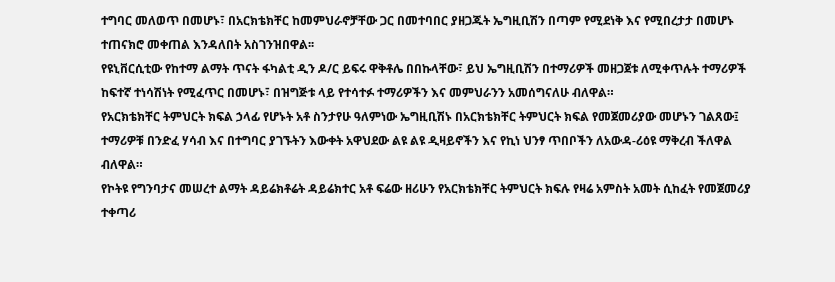ተግባር መለወጥ በመሆኑ፣ በአርክቴክቸር ከመምህራኖቻቸው ጋር በመተባበር ያዘጋጁት ኤግዚቢሽን በጣም የሚደነቅ እና የሚበረታታ በመሆኑ ተጠናክሮ መቀጠል እንዳለበት አስገንዝበዋል፡፡
የዩኒቨርሲቲው የከተማ ልማት ጥናት ፋካልቲ ዲን ዶ/ር ይፍሩ ዋቅቶሌ በበኩላቸው፣ ይህ ኤግዚቢሽን በተማሪዎች መዘጋጀቱ ለሚቀጥሉት ተማሪዎች ከፍተኛ ተነሳሽነት የሚፈጥር በመሆኑ፣ በዝግጅቱ ላይ የተሳተፉ ተማሪዎችን እና መምህራንን አመሰግናለሁ ብለዋል።
የአርክቴክቸር ትምህርት ክፍል ኃላፊ የሆኑት አቶ ስንታየሁ ዓለምነው ኤግዚቢሽኑ በአርክቴክቸር ትምህርት ክፍል የመጀመሪያው መሆኑን ገልጸው፤ ተማሪዎቹ በንድፈ ሃሳብ እና በተግባር ያገኙትን እውቀት አዋህደው ልዩ ልዩ ዲዛይኖችን እና የኪነ ህንፃ ጥበቦችን ለአውዳ-ሪዕዩ ማቅረብ ችለዋል ብለዋል።
የኮትዩ የግንባታና መሠረተ ልማት ዳይሬክቶሬት ዳይሬክተር አቶ ፍሬው ዘሪሁን የአርክቴክቸር ትምህርት ክፍሉ የዛሬ አምስት አመት ሲከፈት የመጀመሪያ ተቀጣሪ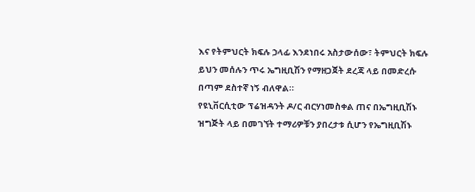እና የትምህርት ክፍሉ ኃላፊ እንደነበሩ አስታውሰው፣ ትምህርት ክፍሉ ይህን መሰሉን ጥሩ ኤግዚቢሽን የማዘጋጀት ደረጃ ላይ በመድረሱ በጣም ደስተኛ ነኝ ብለዋል።
የዩኒቨርሲቲው ፕሬዝዳንት ዶ/ር ብርሃነመስቀል ጠና በኤግዚቢሽኑ ዝግጅት ላይ በመገኘት ተማሪዎቹን ያበረታቱ ሲሆን የኤግዚቢሽኑ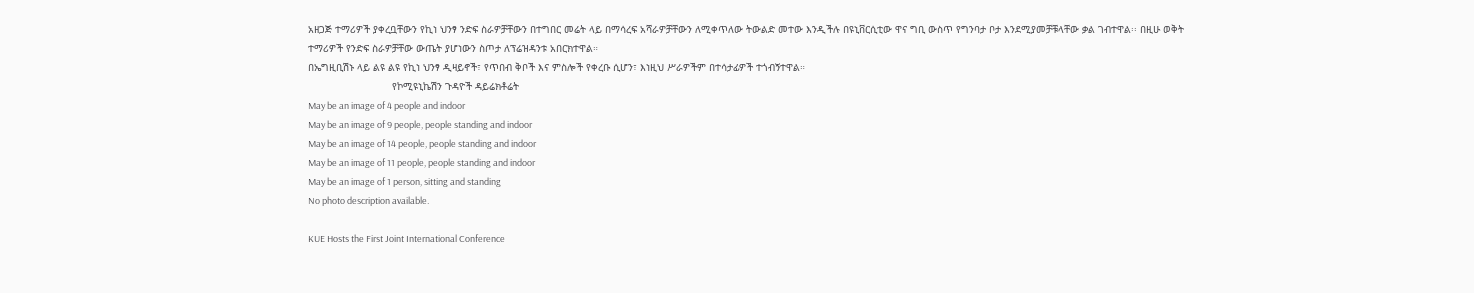አዘጋጅ ተማሪዎች ያቀረቧቸውን የኪነ ህንፃ ንድፍ ስራዎቻቸውን በተግበር መሬት ላይ በማሳረፍ አሻራዎቻቸውን ለሚቀጥለው ትውልድ መተው እንዲችሉ በዩኒቨርሲቲው ዋና ግቢ ውስጥ የግንባታ ቦታ እንደሚያመቻቹላቸው ቃል ገብተዋል፡፡ በዚሁ ወቅት ተማሪዎች የንድፍ ስራዎቻቸው ውጤት ያሆነውን ስጦታ ለፕሬዝዳንቱ አበርክተዋል።
በኤግዚቢሽኑ ላይ ልዩ ልዩ የኪነ ህንፃ ዲዛይኖች፣ የጥበብ ቅቦች እና ምስሎች የቀረቡ ሲሆን፣ እነዚህ ሥራዎችም በተሳታፊዎች ተጎብኝተዋል።
                            የኮሚዩኒኬሽን ጉዳዮች ዳይሬክቶሬት
May be an image of 4 people and indoor
May be an image of 9 people, people standing and indoor
May be an image of 14 people, people standing and indoor
May be an image of 11 people, people standing and indoor
May be an image of 1 person, sitting and standing
No photo description available.

KUE Hosts the First Joint International Conference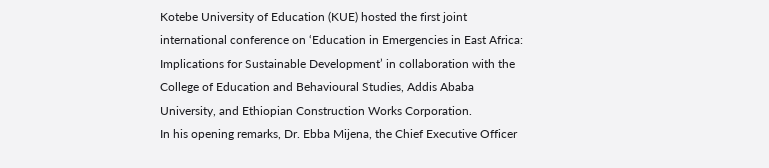Kotebe University of Education (KUE) hosted the first joint international conference on ‘Education in Emergencies in East Africa: Implications for Sustainable Development’ in collaboration with the College of Education and Behavioural Studies, Addis Ababa University, and Ethiopian Construction Works Corporation.
In his opening remarks, Dr. Ebba Mijena, the Chief Executive Officer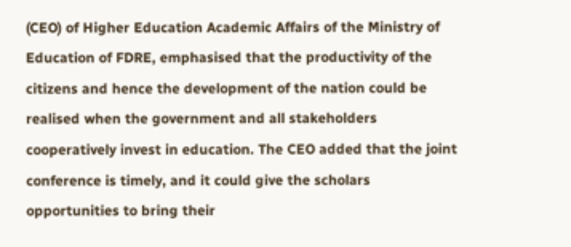(CEO) of Higher Education Academic Affairs of the Ministry of Education of FDRE, emphasised that the productivity of the citizens and hence the development of the nation could be realised when the government and all stakeholders cooperatively invest in education. The CEO added that the joint conference is timely, and it could give the scholars opportunities to bring their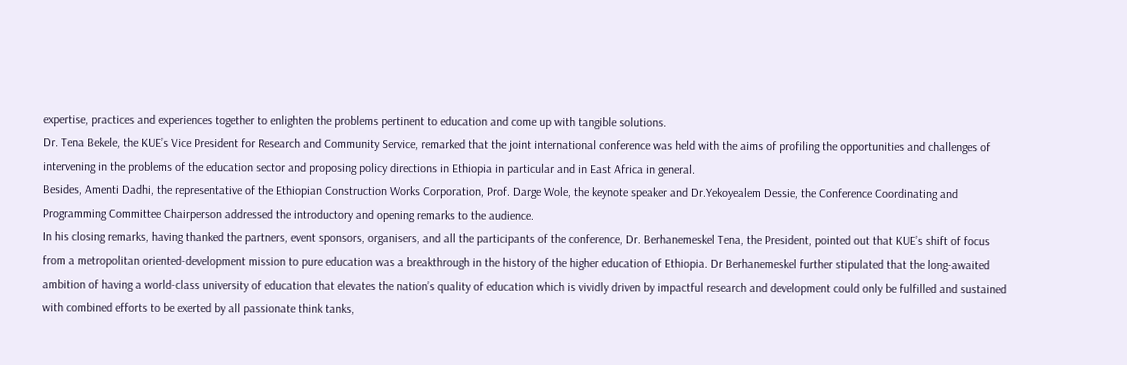expertise, practices and experiences together to enlighten the problems pertinent to education and come up with tangible solutions.
Dr. Tena Bekele, the KUE’s Vice President for Research and Community Service, remarked that the joint international conference was held with the aims of profiling the opportunities and challenges of intervening in the problems of the education sector and proposing policy directions in Ethiopia in particular and in East Africa in general.
Besides, Amenti Dadhi, the representative of the Ethiopian Construction Works Corporation, Prof. Darge Wole, the keynote speaker and Dr.Yekoyealem Dessie, the Conference Coordinating and Programming Committee Chairperson addressed the introductory and opening remarks to the audience.
In his closing remarks, having thanked the partners, event sponsors, organisers, and all the participants of the conference, Dr. Berhanemeskel Tena, the President, pointed out that KUE’s shift of focus from a metropolitan oriented-development mission to pure education was a breakthrough in the history of the higher education of Ethiopia. Dr Berhanemeskel further stipulated that the long-awaited ambition of having a world-class university of education that elevates the nation’s quality of education which is vividly driven by impactful research and development could only be fulfilled and sustained with combined efforts to be exerted by all passionate think tanks,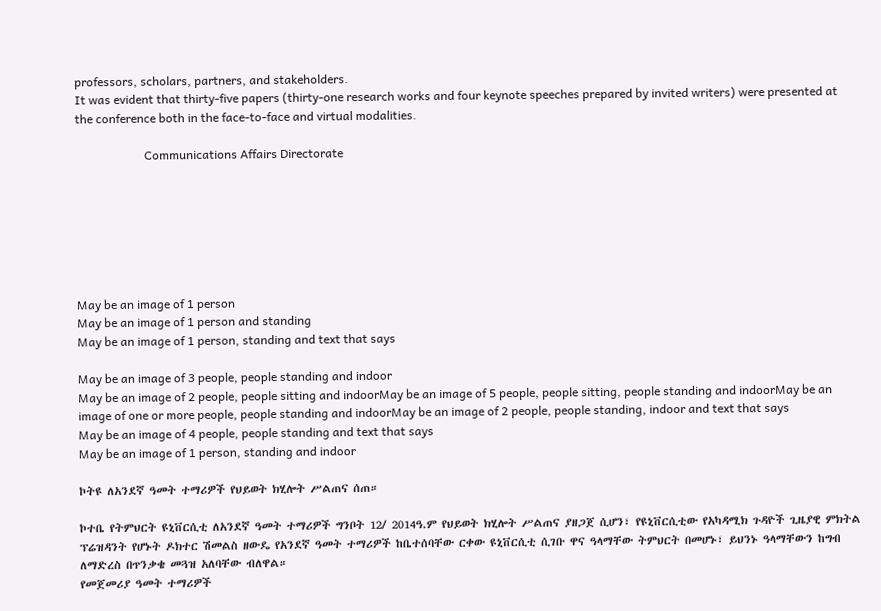professors, scholars, partners, and stakeholders.
It was evident that thirty-five papers (thirty-one research works and four keynote speeches prepared by invited writers) were presented at the conference both in the face-to-face and virtual modalities.

                       Communications Affairs Directorate







May be an image of 1 person
May be an image of 1 person and standing
May be an image of 1 person, standing and text that says

May be an image of 3 people, people standing and indoor
May be an image of 2 people, people sitting and indoorMay be an image of 5 people, people sitting, people standing and indoorMay be an image of one or more people, people standing and indoorMay be an image of 2 people, people standing, indoor and text that says
May be an image of 4 people, people standing and text that says
May be an image of 1 person, standing and indoor

ኮትዩ ለአንደኛ ዓመት ተማሪዎች የህይወት ክሂሎት ሥልጠና ሰጠ።

ኮተቤ የትምህርት ዩኒቨርሲቲ ለአንደኛ ዓመት ተማሪዎች ግንቦት 12/ 2014ዓ.ም የህይወት ክሂሎት ሥልጠና ያዘጋጀ ሲሆን፣ የዩኒቨርሲቲው የአካዳሚክ ጉዳዮች ጊዜያዊ ምክትል ፕሬዝዳንት የሆኑት ዶክተር ሽመልስ ዘውዴ የአንደኛ ዓመት ተማሪዎች ከቤተሰባቸው ርቀው ዩኒቨርሲቲ ሲገቡ ዋና ዓላማቸው ትምህርት በመሆኑ፣ ይህንኑ ዓላማቸውን ከግብ ለማድረስ በጥንቃቄ መጓዝ አለባቸው ብለዋል።
የመጀመሪያ ዓመት ተማሪዎች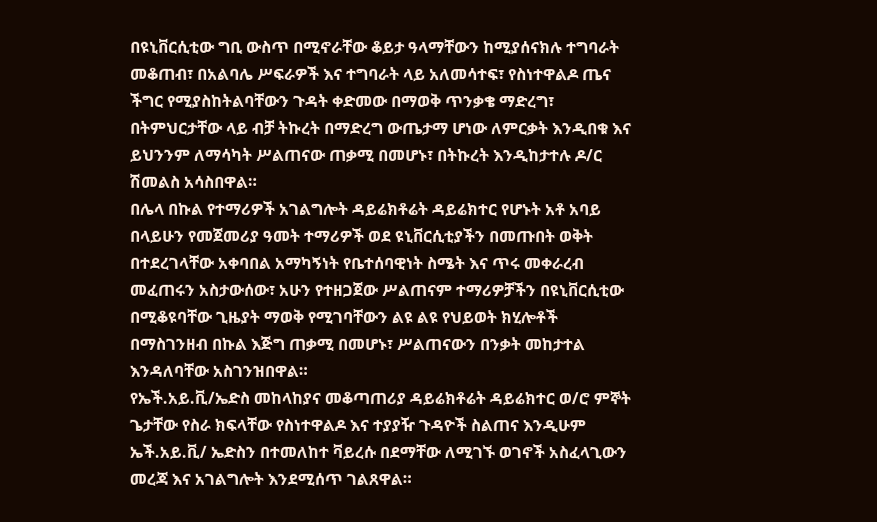በዩኒቨርሲቲው ግቢ ውስጥ በሚኖራቸው ቆይታ ዓላማቸውን ከሚያሰናክሉ ተግባራት መቆጠብ፣ በአልባሌ ሥፍራዎች እና ተግባራት ላይ አለመሳተፍ፣ የስነተዋልዶ ጤና ችግር የሚያስከትልባቸውን ጉዳት ቀድመው በማወቅ ጥንቃቄ ማድረግ፣ በትምህርታቸው ላይ ብቻ ትኩረት በማድረግ ውጤታማ ሆነው ለምርቃት እንዲበቁ እና ይህንንም ለማሳካት ሥልጠናው ጠቃሚ በመሆኑ፣ በትኩረት እንዲከታተሉ ዶ/ር ሽመልስ አሳስበዋል።
በሌላ በኩል የተማሪዎች አገልግሎት ዳይሬክቶሬት ዳይሬክተር የሆኑት አቶ አባይ በላይሁን የመጀመሪያ ዓመት ተማሪዎች ወደ ዩኒቨርሲቲያችን በመጡበት ወቅት በተደረገላቸው አቀባበል አማካኝነት የቤተሰባዊነት ስሜት እና ጥሩ መቀራረብ መፈጠሩን አስታውሰው፣ አሁን የተዘጋጀው ሥልጠናም ተማሪዎቻችን በዩኒቨርሲቲው በሚቆዩባቸው ጊዜያት ማወቅ የሚገባቸውን ልዩ ልዩ የህይወት ክሂሎቶች በማስገንዘብ በኩል እጅግ ጠቃሚ በመሆኑ፣ ሥልጠናውን በንቃት መከታተል እንዳለባቸው አስገንዝበዋል።
የኤች.አይ.ቪ/ኤድስ መከላከያና መቆጣጠሪያ ዳይሬክቶሬት ዳይሬክተር ወ/ሮ ምኞት ጌታቸው የስራ ክፍላቸው የስነተዋልዶ እና ተያያዥ ጉዳዮች ስልጠና እንዲሁም ኤች.አይ.ቪ/ ኤድስን በተመለከተ ቫይረሱ በደማቸው ለሚገኙ ወገኖች አስፈላጊውን መረጃ እና አገልግሎት እንደሚሰጥ ገልጸዋል።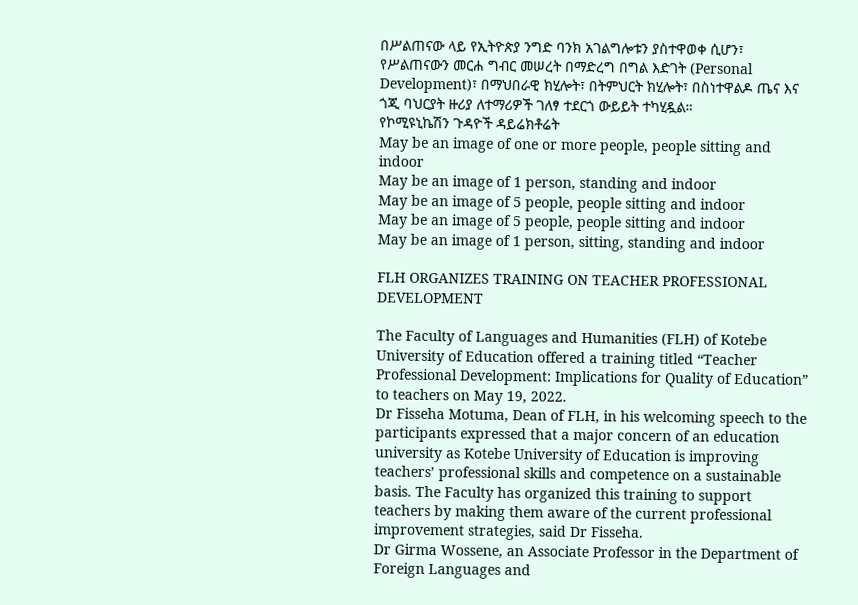በሥልጠናው ላይ የኢትዮጵያ ንግድ ባንክ አገልግሎቱን ያስተዋወቀ ሲሆን፣ የሥልጠናውን መርሐ ግብር መሠረት በማድረግ በግል እድገት (Personal Development)፣ በማህበራዊ ክሂሎት፣ በትምህርት ክሂሎት፣ በስነተዋልዶ ጤና እና ጎጂ ባህርያት ዙሪያ ለተማሪዎች ገለፃ ተደርጎ ውይይት ተካሂዷል።
የኮሚዩኒኬሽን ጉዳዮች ዳይሬክቶሬት
May be an image of one or more people, people sitting and indoor
May be an image of 1 person, standing and indoor
May be an image of 5 people, people sitting and indoor
May be an image of 5 people, people sitting and indoor
May be an image of 1 person, sitting, standing and indoor

FLH ORGANIZES TRAINING ON TEACHER PROFESSIONAL DEVELOPMENT

The Faculty of Languages and Humanities (FLH) of Kotebe University of Education offered a training titled “Teacher Professional Development: Implications for Quality of Education” to teachers on May 19, 2022.
Dr Fisseha Motuma, Dean of FLH, in his welcoming speech to the participants expressed that a major concern of an education university as Kotebe University of Education is improving teachers’ professional skills and competence on a sustainable basis. The Faculty has organized this training to support teachers by making them aware of the current professional improvement strategies, said Dr Fisseha.
Dr Girma Wossene, an Associate Professor in the Department of Foreign Languages and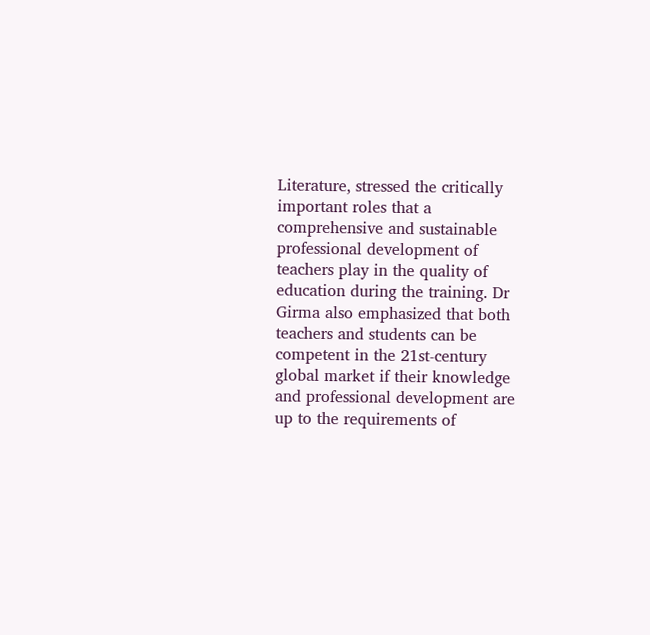Literature, stressed the critically important roles that a comprehensive and sustainable professional development of teachers play in the quality of education during the training. Dr Girma also emphasized that both teachers and students can be competent in the 21st-century global market if their knowledge and professional development are up to the requirements of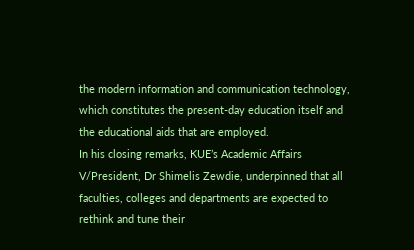the modern information and communication technology, which constitutes the present-day education itself and the educational aids that are employed.
In his closing remarks, KUE’s Academic Affairs V/President, Dr Shimelis Zewdie, underpinned that all faculties, colleges and departments are expected to rethink and tune their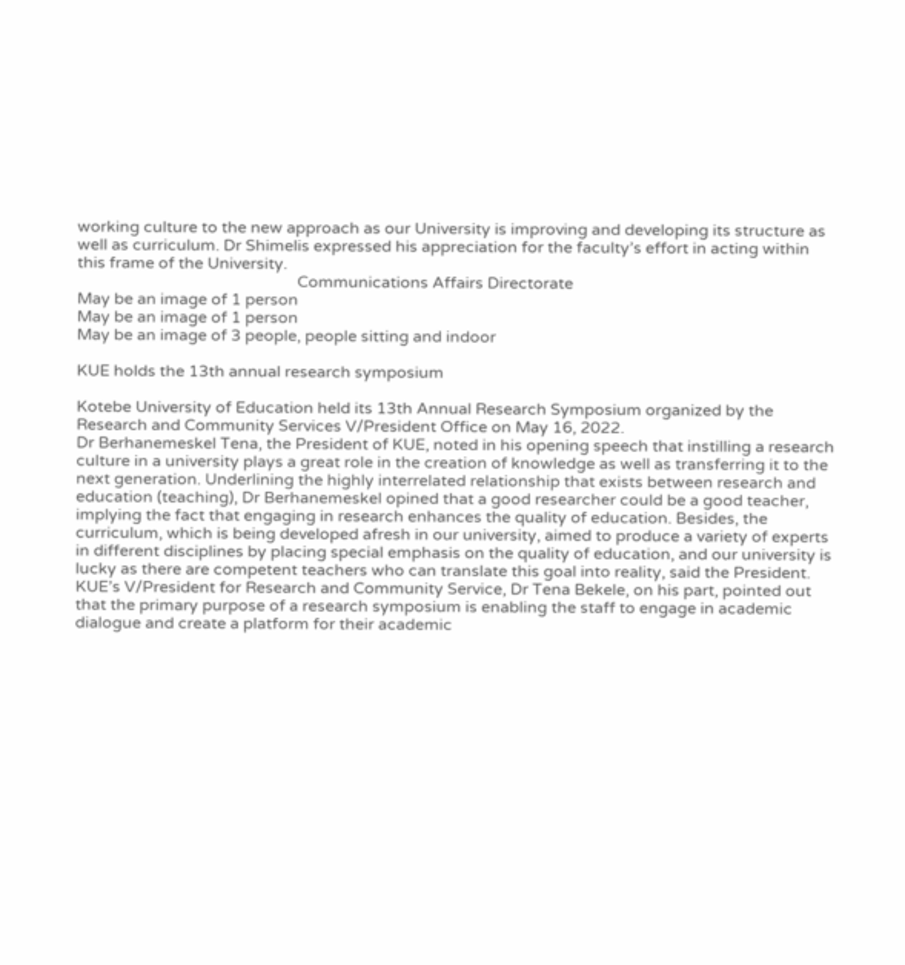working culture to the new approach as our University is improving and developing its structure as well as curriculum. Dr Shimelis expressed his appreciation for the faculty’s effort in acting within this frame of the University.
                                                       Communications Affairs Directorate
May be an image of 1 person
May be an image of 1 person
May be an image of 3 people, people sitting and indoor

KUE holds the 13th annual research symposium

Kotebe University of Education held its 13th Annual Research Symposium organized by the Research and Community Services V/President Office on May 16, 2022.
Dr Berhanemeskel Tena, the President of KUE, noted in his opening speech that instilling a research culture in a university plays a great role in the creation of knowledge as well as transferring it to the next generation. Underlining the highly interrelated relationship that exists between research and education (teaching), Dr Berhanemeskel opined that a good researcher could be a good teacher, implying the fact that engaging in research enhances the quality of education. Besides, the curriculum, which is being developed afresh in our university, aimed to produce a variety of experts in different disciplines by placing special emphasis on the quality of education, and our university is lucky as there are competent teachers who can translate this goal into reality, said the President.
KUE’s V/President for Research and Community Service, Dr Tena Bekele, on his part, pointed out that the primary purpose of a research symposium is enabling the staff to engage in academic dialogue and create a platform for their academic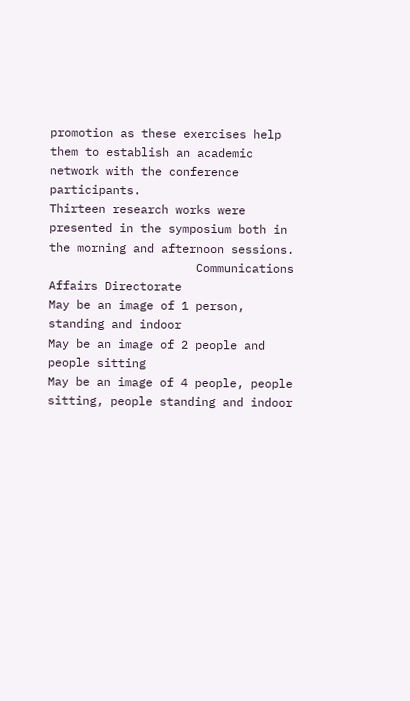promotion as these exercises help them to establish an academic network with the conference participants.
Thirteen research works were presented in the symposium both in the morning and afternoon sessions.
                     Communications Affairs Directorate
May be an image of 1 person, standing and indoor
May be an image of 2 people and people sitting
May be an image of 4 people, people sitting, people standing and indoor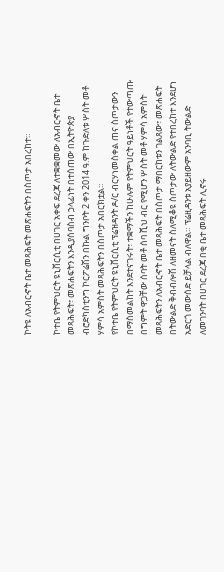ኮትዩ ለአብርኆት ቤተ መጻሕፍት መጽሐፍትን በስጦታ አበረከተ።

ኮተቤ የትምህርት ዩኒቨርሲቲ በሀገር አቀፍ ደረጃ ለተቋቋመው ለአብርኆት ቤተ መጻሕፍት፣ መጽሐፍትን እንዲያሰባስብ ኃላፊነት በተሰጠው በኢትዮጵያ ብሮድካስቲንግ ኮርፖሬሽን በኩል ግንቦት 2 ቀን 2014 ዓ.ም ከጉድለቱ ሦስት መቶ ሃምሳ አምስት መጻሕፍትን በስጦታ አበርክቷል።
የኮተቤ የትምህርት ዩኒቨርሲቲ ፕሬዝዳንት ዶ/ር ብርሃነመስቀል ጠና ስጦታውን በማስመልከት እንደተናገሩት፣ ተቋማችን ከሁሉም የትምህርት ዓይነቶች የተውጣጡ በግምት ዋጋቸው ሰባት መቶ ሰባ ሺህ ብር የሚሆን ሦስት መቶ ሃምሳ አምስት መጻሕፍትን ለአብርኆት ቤተ መጻሕፍት በስጦታ ማበርከቱን ገልጸው፣ መጽሐፍት በትውልድ ቅብብሎሽ ለዘመናት ስለሚቆዩ ስጦታው ለትውልድ የተበረከተ እንደሆነ አድርጎ መውሰድ ይቻላል ብለዋል። ፕሬዚዳንቱ አያይዘውም አንባቢ ትውልድ ለመገንባት በሀገር ደረጃ በቂ ቤተ መጻሕፍት ሊኖሩ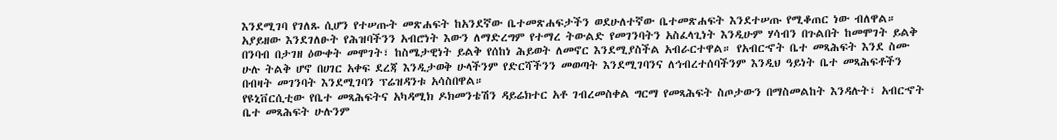እንደሚገባ የገለጹ ሲሆን የተሠጡት መጽሐፍት ከአንደኛው ቤተመጽሐፍታችን ወደሁለተኛው ቤተመጽሐፍት እንደተሠጡ የሚቆጠር ነው ብለዋል። አያይዘው እንደገለፁት የሕዝባችንን አብሮነት እውን ለማድረግም የተማረ ትውልድ የመገንባትን አስፈላጊነት እንዲሁም ሃሳብን በጉልበት ከመሞገት ይልቅ በንባብ በታገዘ ዕውቀት መሞገት፣ ከስሜታዊነት ይልቅ የሰከነ ሕይወት ለመኖር እንደሚያስችል አብራርተዋል። የአብርኆት ቤተ መጻሕፍት እንደ ስሙ ሁሉ ትልቅ ሆኖ በሀገር አቀፍ ደረጃ እንዲታወቅ ሁላችንም የድርሻችንን መወጣት እንደሚገባንና ለኅብረተሰባችንም እንዲህ ዓይነት ቤተ መጻሕፍቶችን በብዛት መገንባት እንደሚገባን ፕሬዝዳንቱ አሳስበዋል።
የዩኒቨርሲቲው የቤተ መጻሕፍትና አካዳሚክ ዶክመንቴሽን ዳይሬክተር አቶ ገብረመስቀል ግርማ የመጻሕፍት ስጦታውን በማስመልከት እንዳሉት፣ አብርኆት ቤተ መጻሕፍት ሁሉንም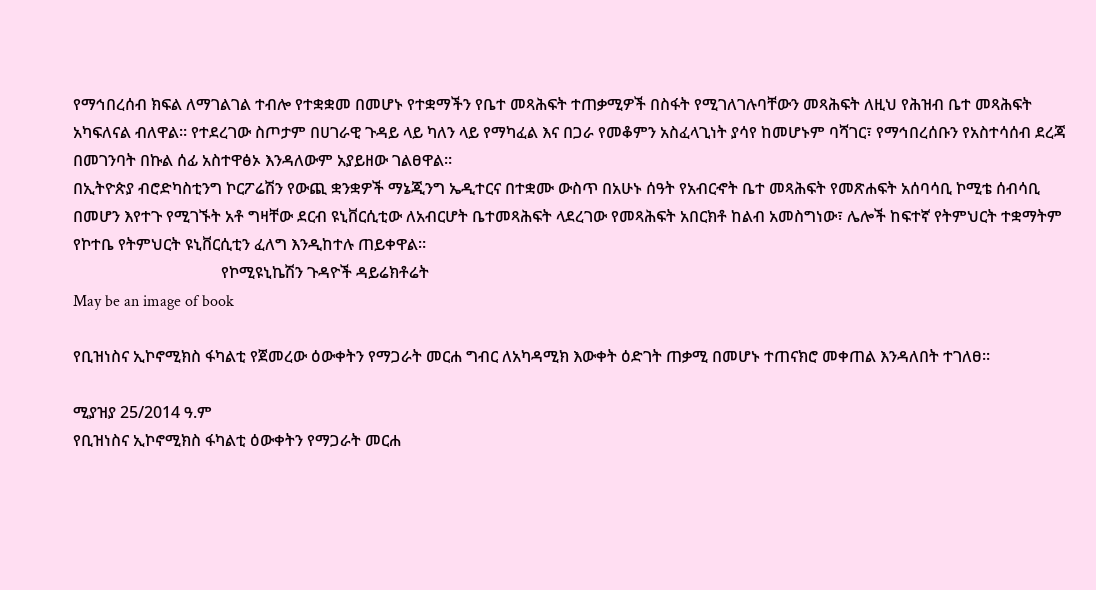የማኅበረሰብ ክፍል ለማገልገል ተብሎ የተቋቋመ በመሆኑ የተቋማችን የቤተ መጻሕፍት ተጠቃሚዎች በስፋት የሚገለገሉባቸውን መጻሕፍት ለዚህ የሕዝብ ቤተ መጻሕፍት አካፍለናል ብለዋል። የተደረገው ስጦታም በሀገራዊ ጉዳይ ላይ ካለን ላይ የማካፈል እና በጋራ የመቆምን አስፈላጊነት ያሳየ ከመሆኑም ባሻገር፣ የማኅበረሰቡን የአስተሳሰብ ደረጃ በመገንባት በኩል ሰፊ አስተዋፅኦ እንዳለውም አያይዘው ገልፀዋል።
በኢትዮጵያ ብሮድካስቲንግ ኮርፖሬሽን የውጪ ቋንቋዎች ማኔጂንግ ኤዲተርና በተቋሙ ውስጥ በአሁኑ ሰዓት የአብርኆት ቤተ መጻሕፍት የመጽሐፍት አሰባሳቢ ኮሚቴ ሰብሳቢ በመሆን እየተጉ የሚገኙት አቶ ግዛቸው ደርብ ዩኒቨርሲቲው ለአብርሆት ቤተመጻሕፍት ላደረገው የመጻሕፍት አበርክቶ ከልብ አመስግነው፣ ሌሎች ከፍተኛ የትምህርት ተቋማትም የኮተቤ የትምህርት ዩኒቨርሲቲን ፈለግ እንዲከተሉ ጠይቀዋል።
                                     የኮሚዩኒኬሽን ጉዳዮች ዳይሬክቶሬት
May be an image of book

የቢዝነስና ኢኮኖሚክስ ፋካልቲ የጀመረው ዕውቀትን የማጋራት መርሐ ግብር ለአካዳሚክ እውቀት ዕድገት ጠቃሚ በመሆኑ ተጠናክሮ መቀጠል እንዳለበት ተገለፀ።

ሚያዝያ 25/2014 ዓ.ም
የቢዝነስና ኢኮኖሚክስ ፋካልቲ ዕውቀትን የማጋራት መርሐ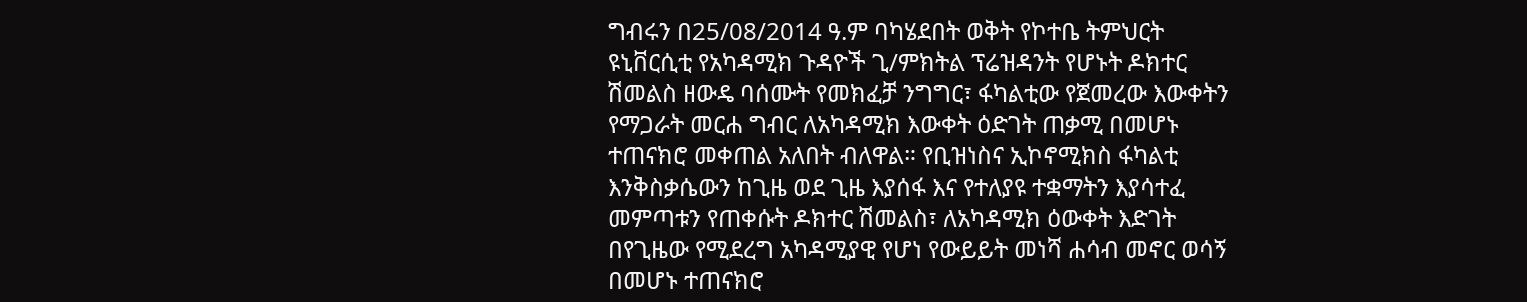ግብሩን በ25/08/2014 ዓ.ም ባካሄደበት ወቅት የኮተቤ ትምህርት ዩኒቨርሲቲ የአካዳሚክ ጉዳዮች ጊ/ምክትል ፕሬዝዳንት የሆኑት ዶክተር ሽመልስ ዘውዴ ባሰሙት የመክፈቻ ንግግር፣ ፋካልቲው የጀመረው እውቀትን የማጋራት መርሐ ግብር ለአካዳሚክ እውቀት ዕድገት ጠቃሚ በመሆኑ ተጠናክሮ መቀጠል አለበት ብለዋል። የቢዝነስና ኢኮኖሚክስ ፋካልቲ እንቅስቃሴውን ከጊዜ ወደ ጊዜ እያሰፋ እና የተለያዩ ተቋማትን እያሳተፈ መምጣቱን የጠቀሱት ዶክተር ሽመልስ፣ ለአካዳሚክ ዕውቀት እድገት በየጊዜው የሚደረግ አካዳሚያዊ የሆነ የውይይት መነሻ ሐሳብ መኖር ወሳኝ በመሆኑ ተጠናክሮ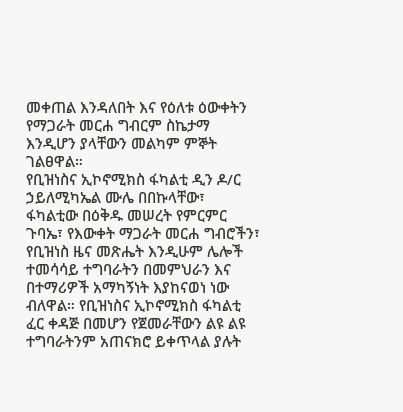መቀጠል እንዳለበት እና የዕለቱ ዕውቀትን የማጋራት መርሐ ግብርም ስኬታማ እንዲሆን ያላቸውን መልካም ምኞት ገልፀዋል።
የቢዝነስና ኢኮኖሚክስ ፋካልቲ ዲን ዶ/ር ኃይለሚካኤል ሙሌ በበኩላቸው፣ ፋካልቲው በዕቅዱ መሠረት የምርምር ጉባኤ፣ የእውቀት ማጋራት መርሐ ግብሮችን፣ የቢዝነስ ዜና መጽሔት እንዲሁም ሌሎች ተመሳሳይ ተግባራትን በመምህራን እና በተማሪዎች አማካኝነት እያከናወነ ነው ብለዋል። የቢዝነስና ኢኮኖሚክስ ፋካልቲ ፈር ቀዳጅ በመሆን የጀመራቸውን ልዩ ልዩ ተግባራትንም አጠናክሮ ይቀጥላል ያሉት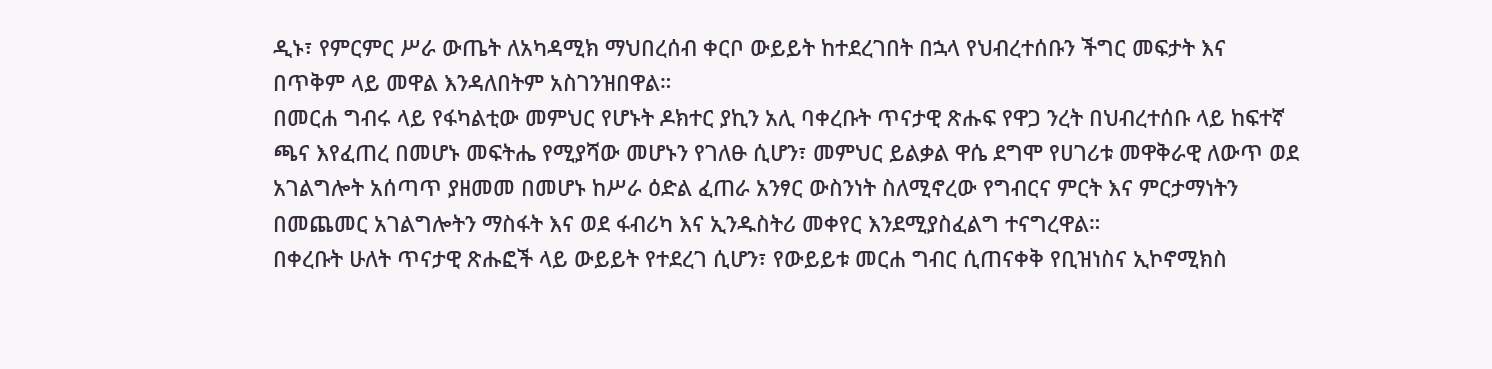ዲኑ፣ የምርምር ሥራ ውጤት ለአካዳሚክ ማህበረሰብ ቀርቦ ውይይት ከተደረገበት በኋላ የህብረተሰቡን ችግር መፍታት እና በጥቅም ላይ መዋል እንዳለበትም አስገንዝበዋል።
በመርሐ ግብሩ ላይ የፋካልቲው መምህር የሆኑት ዶክተር ያኪን አሊ ባቀረቡት ጥናታዊ ጽሑፍ የዋጋ ንረት በህብረተሰቡ ላይ ከፍተኛ ጫና እየፈጠረ በመሆኑ መፍትሔ የሚያሻው መሆኑን የገለፁ ሲሆን፣ መምህር ይልቃል ዋሴ ደግሞ የሀገሪቱ መዋቅራዊ ለውጥ ወደ አገልግሎት አሰጣጥ ያዘመመ በመሆኑ ከሥራ ዕድል ፈጠራ አንፃር ውስንነት ስለሚኖረው የግብርና ምርት እና ምርታማነትን በመጨመር አገልግሎትን ማስፋት እና ወደ ፋብሪካ እና ኢንዱስትሪ መቀየር እንደሚያስፈልግ ተናግረዋል።
በቀረቡት ሁለት ጥናታዊ ጽሑፎች ላይ ውይይት የተደረገ ሲሆን፣ የውይይቱ መርሐ ግብር ሲጠናቀቅ የቢዝነስና ኢኮኖሚክስ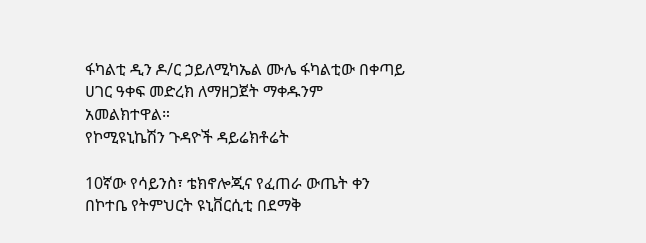ፋካልቲ ዲን ዶ/ር ኃይለሚካኤል ሙሌ ፋካልቲው በቀጣይ ሀገር ዓቀፍ መድረክ ለማዘጋጀት ማቀዱንም አመልክተዋል።
የኮሚዩኒኬሽን ጉዳዮች ዳይሬክቶሬት

10ኛው የሳይንስ፣ ቴክኖሎጂና የፈጠራ ውጤት ቀን በኮተቤ የትምህርት ዩኒቨርሲቲ በደማቅ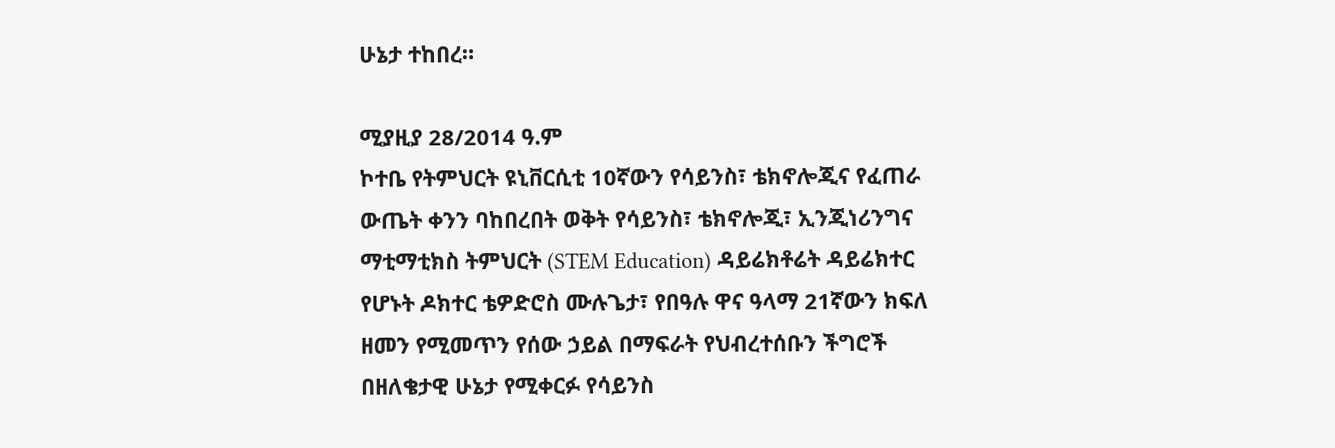ሁኔታ ተከበረ።

ሚያዚያ 28/2014 ዓ.ም
ኮተቤ የትምህርት ዩኒቨርሲቲ 10ኛውን የሳይንስ፣ ቴክኖሎጂና የፈጠራ ውጤት ቀንን ባከበረበት ወቅት የሳይንስ፣ ቴክኖሎጂ፣ ኢንጂነሪንግና ማቲማቲክስ ትምህርት (STEM Education) ዳይሬክቶሬት ዳይሬክተር የሆኑት ዶክተር ቴዎድሮስ ሙሉጌታ፣ የበዓሉ ዋና ዓላማ 21ኛውን ክፍለ ዘመን የሚመጥን የሰው ኃይል በማፍራት የህብረተሰቡን ችግሮች በዘለቄታዊ ሁኔታ የሚቀርፉ የሳይንስ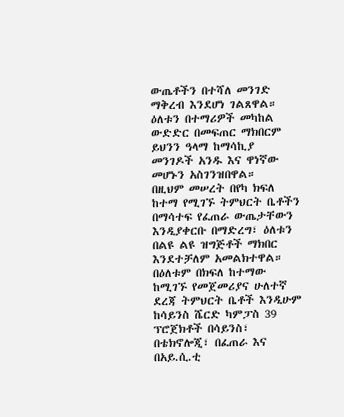ውጤቶችን በተሻለ መንገድ ማቅረብ እንደሆነ ገልጸዋል። ዕለቱን በተማሪዎች መካከል ውድድር በመፍጠር ማክበርም ይህንን ዓላማ ከማሳኪያ መንገዶች አንዱ እና ዋነኛው መሆኑን አስገንዝበዋል።
በዚህም መሠረት በየካ ክፍለ ከተማ የሚገኙ ትምህርት ቤቶችን በማሳተፍ የፈጠራ ውጤታቸውን እንዲያቀርቡ በማድረግ፣ ዕለቱን በልዩ ልዩ ዝግጅቶች ማክበር እንደተቻለም አመልክተዋል። በዕለቱም በክፍለ ከተማው ከሚገኙ የመጀመሪያና ሁለተኛ ደረጃ ትምህርት ቤቶች እንዲሁም ከሳይንስ ሼርድ ካምፓስ 39 ፕሮጀክቶች በሳይንስ፣ በቴክኖሎጂ፣ በፈጠራ እና በአይ.ሲ.ቲ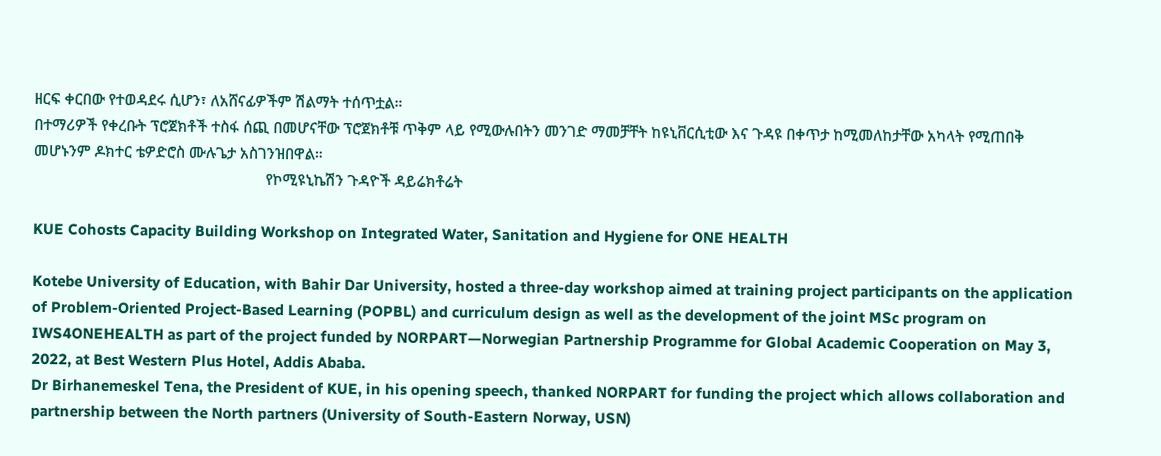ዘርፍ ቀርበው የተወዳደሩ ሲሆን፣ ለአሸናፊዎችም ሽልማት ተሰጥቷል።
በተማሪዎች የቀረቡት ፕሮጀክቶች ተስፋ ሰጪ በመሆናቸው ፕሮጀክቶቹ ጥቅም ላይ የሚውሉበትን መንገድ ማመቻቸት ከዩኒቨርሲቲው እና ጉዳዩ በቀጥታ ከሚመለከታቸው አካላት የሚጠበቅ መሆኑንም ዶክተር ቴዎድሮስ ሙሉጌታ አስገንዝበዋል።
                                                          የኮሚዩኒኬሽን ጉዳዮች ዳይሬክቶሬት

KUE Cohosts Capacity Building Workshop on Integrated Water, Sanitation and Hygiene for ONE HEALTH

Kotebe University of Education, with Bahir Dar University, hosted a three-day workshop aimed at training project participants on the application of Problem-Oriented Project-Based Learning (POPBL) and curriculum design as well as the development of the joint MSc program on IWS4ONEHEALTH as part of the project funded by NORPART—Norwegian Partnership Programme for Global Academic Cooperation on May 3, 2022, at Best Western Plus Hotel, Addis Ababa.
Dr Birhanemeskel Tena, the President of KUE, in his opening speech, thanked NORPART for funding the project which allows collaboration and partnership between the North partners (University of South-Eastern Norway, USN)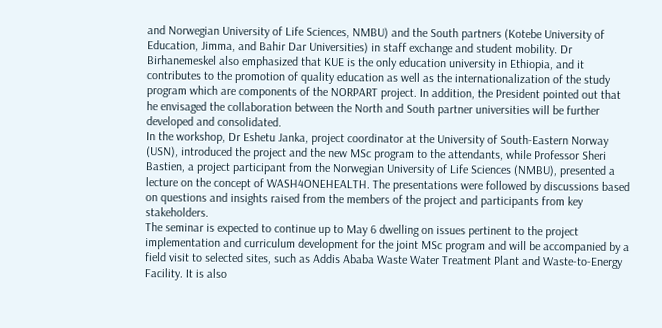and Norwegian University of Life Sciences, NMBU) and the South partners (Kotebe University of Education, Jimma, and Bahir Dar Universities) in staff exchange and student mobility. Dr Birhanemeskel also emphasized that KUE is the only education university in Ethiopia, and it contributes to the promotion of quality education as well as the internationalization of the study program which are components of the NORPART project. In addition, the President pointed out that he envisaged the collaboration between the North and South partner universities will be further developed and consolidated.
In the workshop, Dr Eshetu Janka, project coordinator at the University of South-Eastern Norway (USN), introduced the project and the new MSc program to the attendants, while Professor Sheri Bastien, a project participant from the Norwegian University of Life Sciences (NMBU), presented a lecture on the concept of WASH4ONEHEALTH. The presentations were followed by discussions based on questions and insights raised from the members of the project and participants from key stakeholders.
The seminar is expected to continue up to May 6 dwelling on issues pertinent to the project implementation and curriculum development for the joint MSc program and will be accompanied by a field visit to selected sites, such as Addis Ababa Waste Water Treatment Plant and Waste-to-Energy Facility. It is also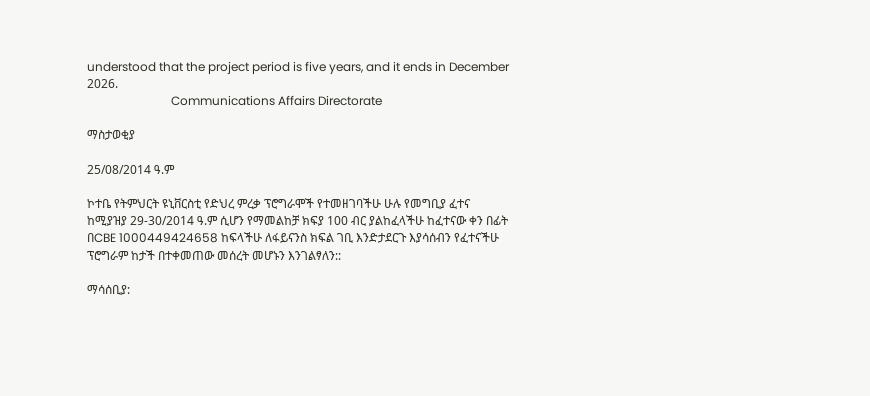understood that the project period is five years, and it ends in December 2026.
                            Communications Affairs Directorate

ማስታወቂያ

25/08/2014 ዓ.ም

ኮተቤ የትምህርት ዩኒቨርስቲ የድህረ ምረቃ ፕሮግራሞች የተመዘገባችሁ ሁሉ የመግቢያ ፈተና ከሚያዝያ 29-30/2014 ዓ.ም ሲሆን የማመልከቻ ክፍያ 100 ብር ያልከፈላችሁ ከፈተናው ቀን በፊት በCBE 1000449424658 ከፍላችሁ ለፋይናንስ ክፍል ገቢ እንድታደርጉ እያሳሰብን የፈተናችሁ ፕሮግራም ከታች በተቀመጠው መሰረት መሆኑን እንገልፃለን::

ማሳሰቢያ: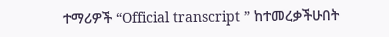ተማሪዎች “Official transcript ” ከተመረቃችሁበት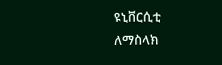ዩኒቨርሲቲ ለማስላክ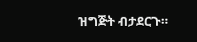ዝግጅት ብታደርጉ።